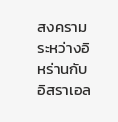สงครามระหว่างอิหร่านกับอิสราเอล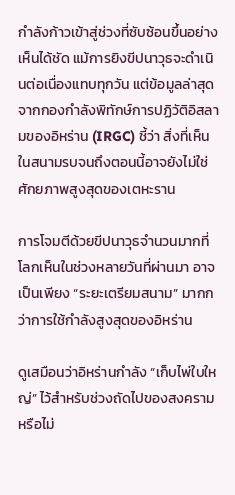กำลังก้าวเข้าสู่ช่วงที่ซับซ้อนขึ้นอย่างเห็นได้ชัด แม้การยิงขีปนาวุธจะดำเนินต่อเนื่องแทบทุกวัน แต่ข้อมูลล่าสุดจากกองกำลังพิทักษ์การปฏิวัติอิสลามของอิหร่าน (IRGC) ชี้ว่า สิ่งที่เห็นในสนามรบจนถึงตอนนี้อาจยังไม่ใช่ศักยภาพสูงสุดของเตหะราน

การโจมตีด้วยขีปนาวุธจำนวนมากที่โลกเห็นในช่วงหลายวันที่ผ่านมา อาจเป็นเพียง “ระยะเตรียมสนาม” มากกว่าการใช้กำลังสูงสุดของอิหร่าน

ดูเสมือนว่าอิหร่านกำลัง “เก็บไพ่ใบใหญ่” ไว้สำหรับช่วงถัดไปของสงครามหรือไม่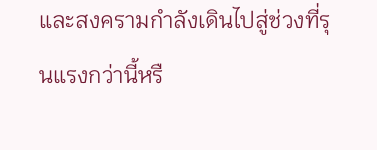และสงครามกำลังเดินไปสู่ช่วงที่รุนแรงกว่านี้หรื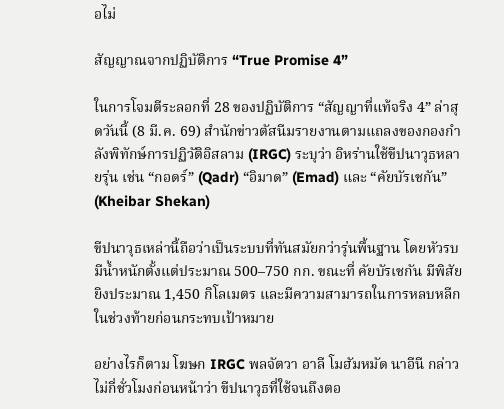อไม่

สัญญาณจากปฏิบัติการ “True Promise 4”

ในการโจมตีระลอกที่ 28 ของปฏิบัติการ “สัญญาที่แท้จริง 4” ล่าสุดวันนี้ (8 มี.ค. 69) สำนักข่าวตัสนีมรายงานตามแถลงของกองกำลังพิทักษ์การปฏิวัติอิสลาม (IRGC) ระบุว่า อิหร่านใช้ขีปนาวุธหลายรุ่น เช่น “กอดร์” (Qadr) “อิมาด” (Emad) และ “คัยบัรเชกัน” (Kheibar Shekan)

ขีปนาวุธเหล่านี้ถือว่าเป็นระบบที่ทันสมัยกว่ารุ่นพื้นฐาน โดยหัวรบมีน้ำหนักตั้งแต่ประมาณ 500–750 กก. ขณะที่ คัยบัรเชกัน มีพิสัยยิงประมาณ 1,450 กิโลเมตร และมีความสามารถในการหลบหลีกในช่วงท้ายก่อนกระทบเป้าหมาย

อย่างไรก็ตาม โฆษก IRGC พลจัตวา อาลี โมฮัมหมัด นาอีนี กล่าวไม่กี่ชั่วโมงก่อนหน้าว่า ขีปนาวุธที่ใช้จนถึงตอ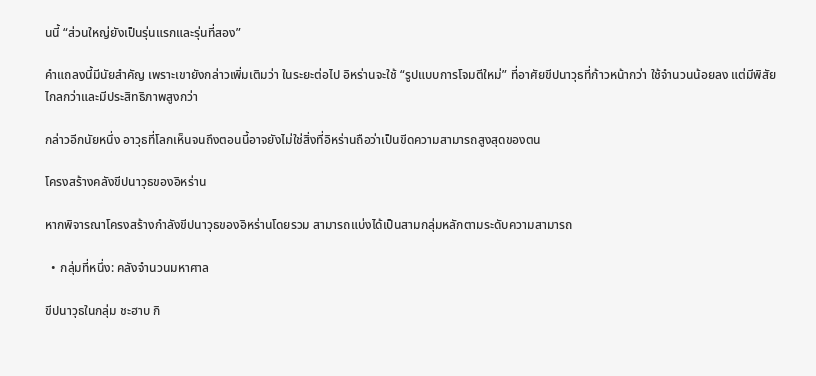นนี้ “ส่วนใหญ่ยังเป็นรุ่นแรกและรุ่นที่สอง”

คำแถลงนี้มีนัยสำคัญ เพราะเขายังกล่าวเพิ่มเติมว่า ในระยะต่อไป อิหร่านจะใช้ “รูปแบบการโจมตีใหม่” ที่อาศัยขีปนาวุธที่ก้าวหน้ากว่า ใช้จำนวนน้อยลง แต่มีพิสัยไกลกว่าและมีประสิทธิภาพสูงกว่า

กล่าวอีกนัยหนึ่ง อาวุธที่โลกเห็นจนถึงตอนนี้อาจยังไม่ใช่สิ่งที่อิหร่านถือว่าเป็นขีดความสามารถสูงสุดของตน

โครงสร้างคลังขีปนาวุธของอิหร่าน

หากพิจารณาโครงสร้างกำลังขีปนาวุธของอิหร่านโดยรวม สามารถแบ่งได้เป็นสามกลุ่มหลักตามระดับความสามารถ

  • กลุ่มที่หนึ่ง: คลังจำนวนมหาศาล

ขีปนาวุธในกลุ่ม ชะฮาบ กิ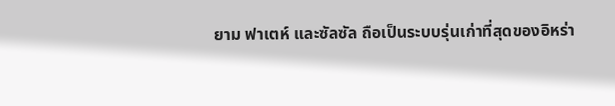ยาม ฟาเตห์ และซัลซัล ถือเป็นระบบรุ่นเก่าที่สุดของอิหร่า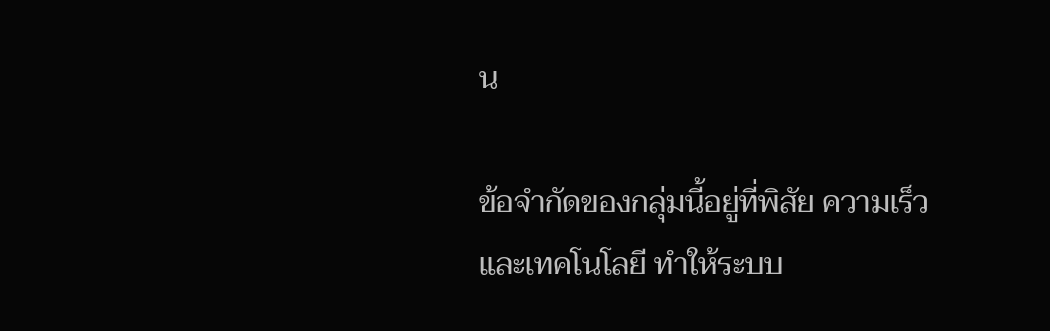น

ข้อจำกัดของกลุ่มนี้อยู่ที่พิสัย ความเร็ว และเทคโนโลยี ทำให้ระบบ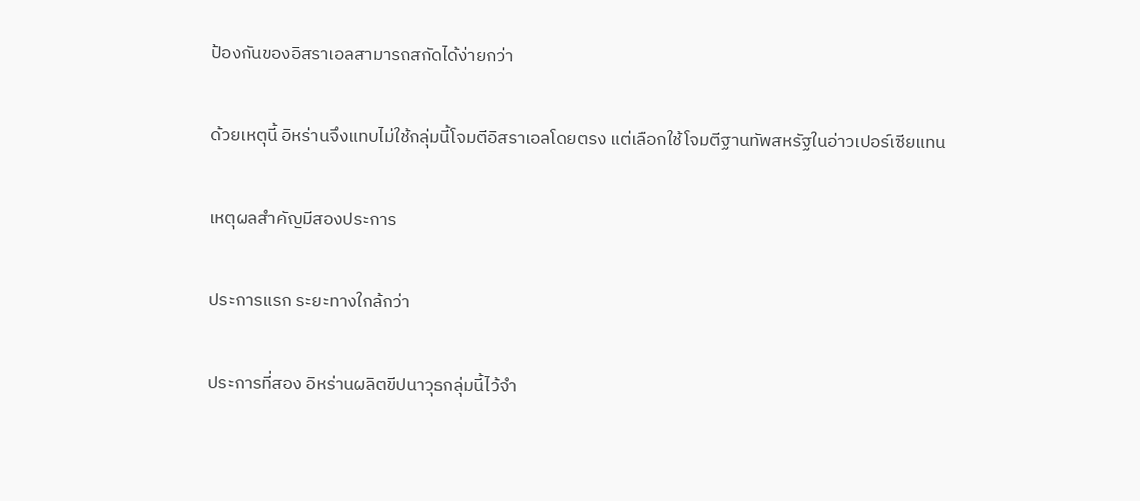ป้องกันของอิสราเอลสามารถสกัดได้ง่ายกว่า

ด้วยเหตุนี้ อิหร่านจึงแทบไม่ใช้กลุ่มนี้โจมตีอิสราเอลโดยตรง แต่เลือกใช้โจมตีฐานทัพสหรัฐในอ่าวเปอร์เซียแทน

เหตุผลสำคัญมีสองประการ

ประการแรก ระยะทางใกล้กว่า

ประการที่สอง อิหร่านผลิตขีปนาวุธกลุ่มนี้ไว้จำ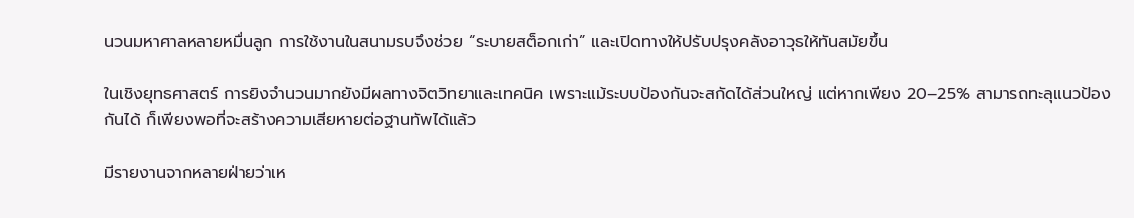นวนมหาศาลหลายหมื่นลูก การใช้งานในสนามรบจึงช่วย “ระบายสต็อกเก่า” และเปิดทางให้ปรับปรุงคลังอาวุธให้ทันสมัยขึ้น

ในเชิงยุทธศาสตร์ การยิงจำนวนมากยังมีผลทางจิตวิทยาและเทคนิค เพราะแม้ระบบป้องกันจะสกัดได้ส่วนใหญ่ แต่หากเพียง 20–25% สามารถทะลุแนวป้องกันได้ ก็เพียงพอที่จะสร้างความเสียหายต่อฐานทัพได้แล้ว

มีรายงานจากหลายฝ่ายว่าเห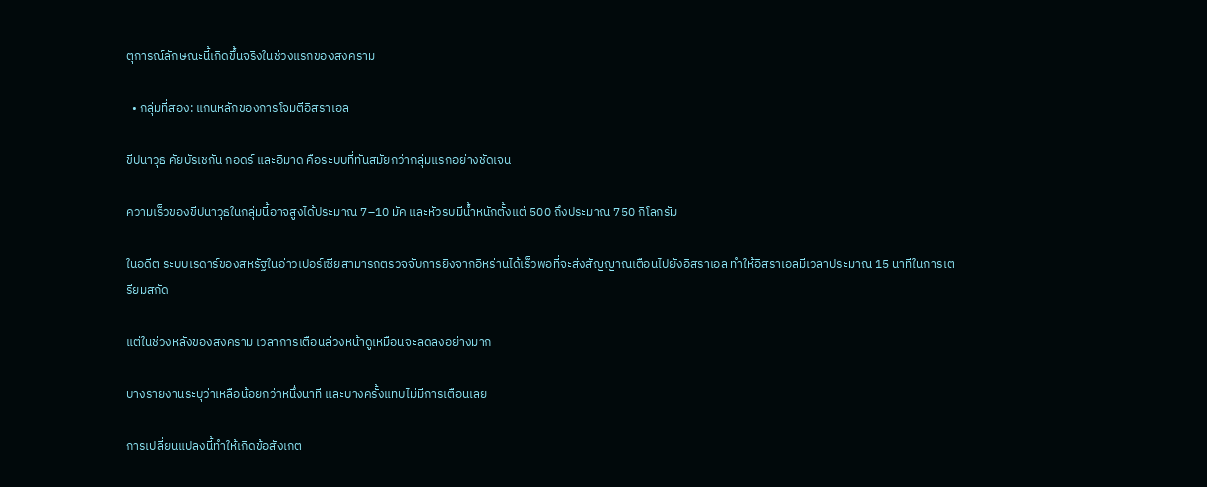ตุการณ์ลักษณะนี้เกิดขึ้นจริงในช่วงแรกของสงคราม

  • กลุ่มที่สอง: แกนหลักของการโจมตีอิสราเอล

ขีปนาวุธ คัยบัรเชกัน กอดร์ และอิมาด คือระบบที่ทันสมัยกว่ากลุ่มแรกอย่างชัดเจน

ความเร็วของขีปนาวุธในกลุ่มนี้อาจสูงได้ประมาณ 7–10 มัค และหัวรบมีน้ำหนักตั้งแต่ 500 ถึงประมาณ 750 กิโลกรัม

ในอดีต ระบบเรดาร์ของสหรัฐในอ่าวเปอร์เซียสามารถตรวจจับการยิงจากอิหร่านได้เร็วพอที่จะส่งสัญญาณเตือนไปยังอิสราเอล ทำให้อิสราเอลมีเวลาประมาณ 15 นาทีในการเตรียมสกัด

แต่ในช่วงหลังของสงคราม เวลาการเตือนล่วงหน้าดูเหมือนจะลดลงอย่างมาก

บางรายงานระบุว่าเหลือน้อยกว่าหนึ่งนาที และบางครั้งแทบไม่มีการเตือนเลย

การเปลี่ยนแปลงนี้ทำให้เกิดข้อสังเกต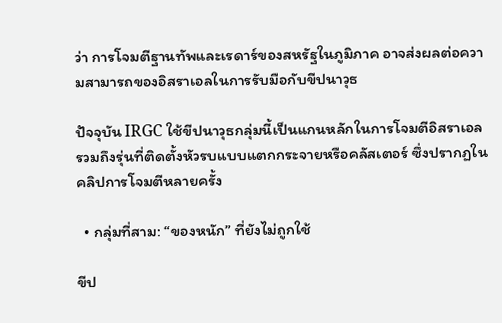ว่า การโจมตีฐานทัพและเรดาร์ของสหรัฐในภูมิภาค อาจส่งผลต่อความสามารถของอิสราเอลในการรับมือกับขีปนาวุธ

ปัจจุบัน IRGC ใช้ขีปนาวุธกลุ่มนี้เป็นแกนหลักในการโจมตีอิสราเอล รวมถึงรุ่นที่ติดตั้งหัวรบแบบแตกกระจายหรือคลัสเตอร์ ซึ่งปรากฏในคลิปการโจมตีหลายครั้ง

  • กลุ่มที่สาม: “ของหนัก” ที่ยังไม่ถูกใช้

ขีป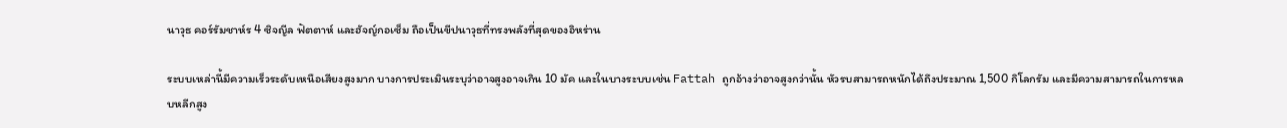นาวุธ คอร์รัมชาห์ร 4 ซิจญีล ฟัตตาห์ และฮัจญ์กอเซ็ม ถือเป็นขีปนาวุธที่ทรงพลังที่สุดของอิหร่าน

ระบบเหล่านี้มีความเร็วระดับเหนือเสียงสูงมาก บางการประเมินระบุว่าอาจสูงอาจเกิน 10 มัค และในบางระบบเช่น Fattah ถูกอ้างว่าอาจสูงกว่านั้น หัวรบสามารถหนักได้ถึงประมาณ 1,500 กิโลกรัม และมีความสามารถในการหลบหลีกสูง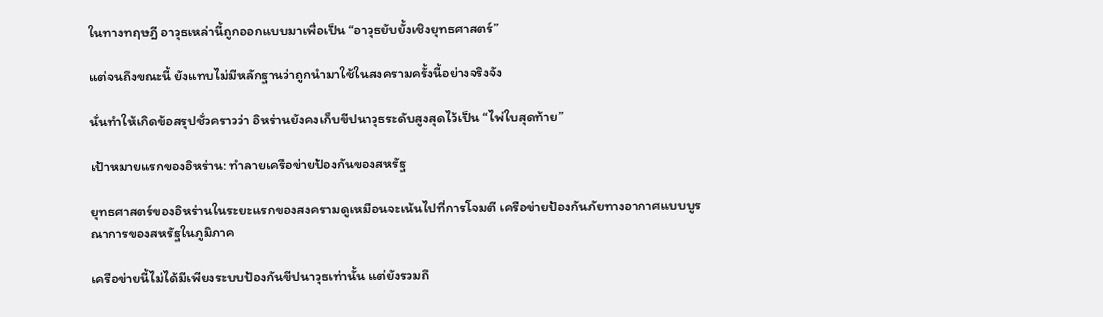ในทางทฤษฎี อาวุธเหล่านี้ถูกออกแบบมาเพื่อเป็น “อาวุธยับยั้งเชิงยุทธศาสตร์”

แต่จนถึงขณะนี้ ยังแทบไม่มีหลักฐานว่าถูกนำมาใช้ในสงครามครั้งนี้อย่างจริงจัง

นั่นทำให้เกิดข้อสรุปชั่วคราวว่า อิหร่านยังคงเก็บขีปนาวุธระดับสูงสุดไว้เป็น “ไพ่ใบสุดท้าย”

เป้าหมายแรกของอิหร่าน: ทำลายเครือข่ายป้องกันของสหรัฐ

ยุทธศาสตร์ของอิหร่านในระยะแรกของสงครามดูเหมือนจะเน้นไปที่การโจมตี เครือข่ายป้องกันภัยทางอากาศแบบบูรณาการของสหรัฐในภูมิภาค

เครือข่ายนี้ไม่ได้มีเพียงระบบป้องกันขีปนาวุธเท่านั้น แต่ยังรวมถึ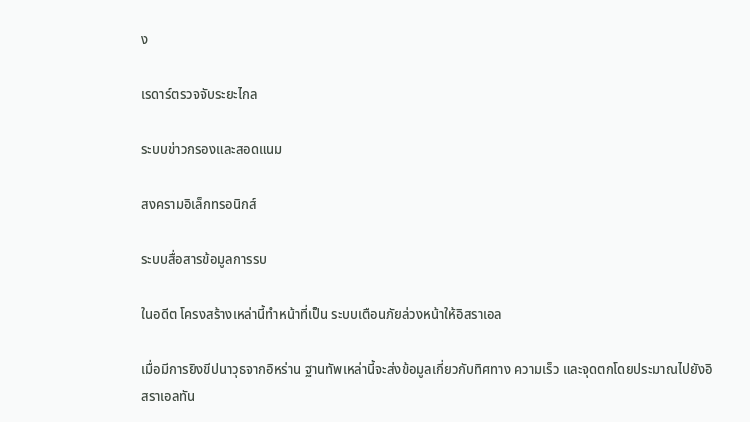ง

เรดาร์ตรวจจับระยะไกล

ระบบข่าวกรองและสอดแนม

สงครามอิเล็กทรอนิกส์

ระบบสื่อสารข้อมูลการรบ

ในอดีต โครงสร้างเหล่านี้ทำหน้าที่เป็น ระบบเตือนภัยล่วงหน้าให้อิสราเอล

เมื่อมีการยิงขีปนาวุธจากอิหร่าน ฐานทัพเหล่านี้จะส่งข้อมูลเกี่ยวกับทิศทาง ความเร็ว และจุดตกโดยประมาณไปยังอิสราเอลทัน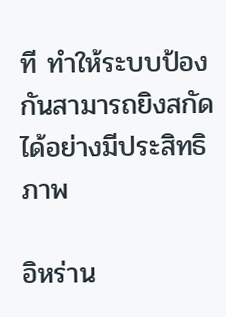ที ทำให้ระบบป้องกันสามารถยิงสกัดได้อย่างมีประสิทธิภาพ

อิหร่าน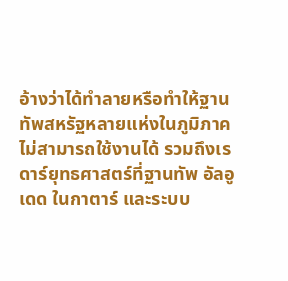อ้างว่าได้ทำลายหรือทำให้ฐานทัพสหรัฐหลายแห่งในภูมิภาคไม่สามารถใช้งานได้ รวมถึงเรดาร์ยุทธศาสตร์ที่ฐานทัพ อัลอูเดด ในกาตาร์ และระบบ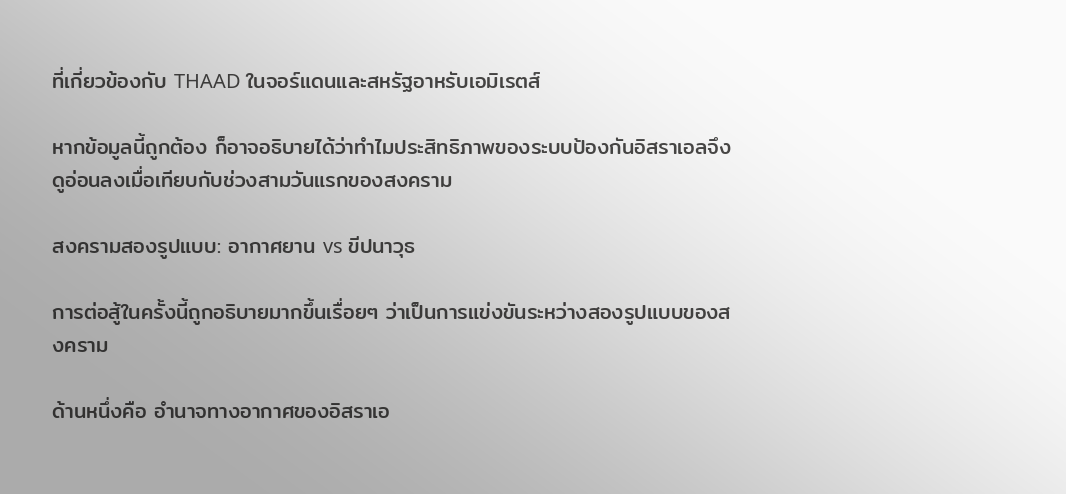ที่เกี่ยวข้องกับ THAAD ในจอร์แดนและสหรัฐอาหรับเอมิเรตส์

หากข้อมูลนี้ถูกต้อง ก็อาจอธิบายได้ว่าทำไมประสิทธิภาพของระบบป้องกันอิสราเอลจึงดูอ่อนลงเมื่อเทียบกับช่วงสามวันแรกของสงคราม

สงครามสองรูปแบบ: อากาศยาน vs ขีปนาวุธ

การต่อสู้ในครั้งนี้ถูกอธิบายมากขึ้นเรื่อยๆ ว่าเป็นการแข่งขันระหว่างสองรูปแบบของสงคราม

ด้านหนึ่งคือ อำนาจทางอากาศของอิสราเอ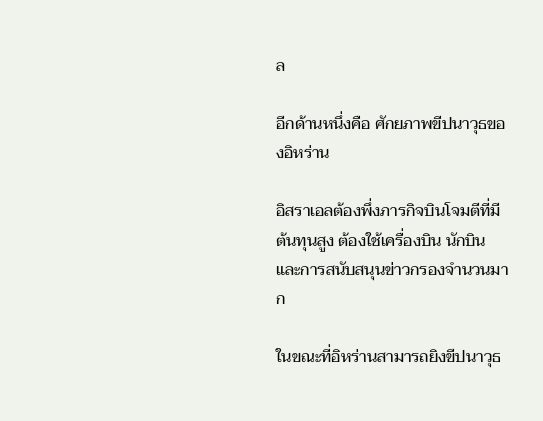ล

อีกด้านหนึ่งคือ ศักยภาพขีปนาวุธของอิหร่าน

อิสราเอลต้องพึ่งภารกิจบินโจมตีที่มีต้นทุนสูง ต้องใช้เครื่องบิน นักบิน และการสนับสนุนข่าวกรองจำนวนมาก

ในขณะที่อิหร่านสามารถยิงขีปนาวุธ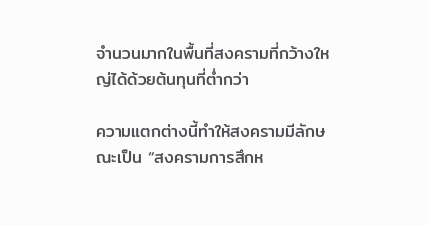จำนวนมากในพื้นที่สงครามที่กว้างใหญ่ได้ด้วยต้นทุนที่ต่ำกว่า

ความแตกต่างนี้ทำให้สงครามมีลักษณะเป็น “สงครามการสึกห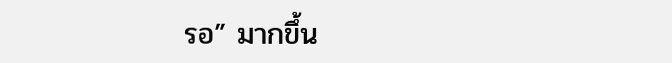รอ” มากขึ้น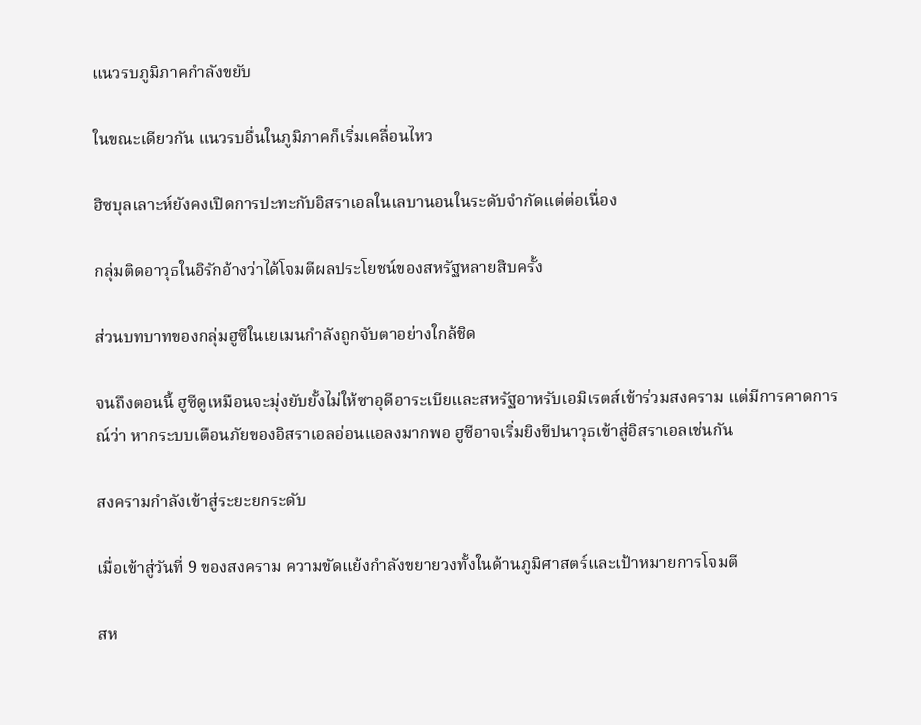แนวรบภูมิภาคกำลังขยับ

ในขณะเดียวกัน แนวรบอื่นในภูมิภาคก็เริ่มเคลื่อนไหว

ฮิซบุลเลาะห์ยังคงเปิดการปะทะกับอิสราเอลในเลบานอนในระดับจำกัดแต่ต่อเนื่อง

กลุ่มติดอาวุธในอิรักอ้างว่าได้โจมตีผลประโยชน์ของสหรัฐหลายสิบครั้ง

ส่วนบทบาทของกลุ่มฮูซีในเยเมนกำลังถูกจับตาอย่างใกล้ชิด

จนถึงตอนนี้ ฮูซีดูเหมือนจะมุ่งยับยั้งไม่ให้ซาอุดีอาระเบียและสหรัฐอาหรับเอมิเรตส์เข้าร่วมสงคราม แต่มีการคาดการณ์ว่า หากระบบเตือนภัยของอิสราเอลอ่อนแอลงมากพอ ฮูซีอาจเริ่มยิงขีปนาวุธเข้าสู่อิสราเอลเช่นกัน

สงครามกำลังเข้าสู่ระยะยกระดับ

เมื่อเข้าสู่วันที่ 9 ของสงคราม ความขัดแย้งกำลังขยายวงทั้งในด้านภูมิศาสตร์และเป้าหมายการโจมตี

สห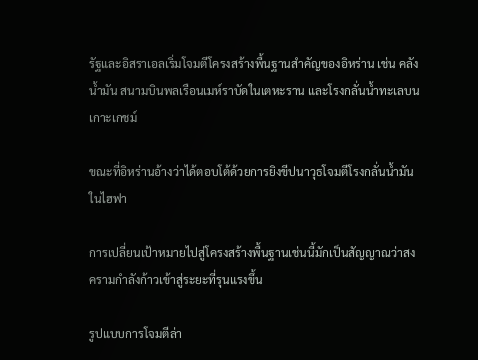รัฐและอิสราเอลเริ่มโจมตีโครงสร้างพื้นฐานสำคัญของอิหร่าน เช่น คลังน้ำมัน สนามบินพลเรือนเมห์ราบัดในเตหะราน และโรงกลั่นน้ำทะเลบนเกาะเกชม์

ขณะที่อิหร่านอ้างว่าได้ตอบโต้ด้วยการยิงขีปนาวุธโจมตีโรงกลั่นน้ำมันในไฮฟา

การเปลี่ยนเป้าหมายไปสู่โครงสร้างพื้นฐานเช่นนี้มักเป็นสัญญาณว่าสงครามกำลังก้าวเข้าสู่ระยะที่รุนแรงขึ้น

รูปแบบการโจมตีล่า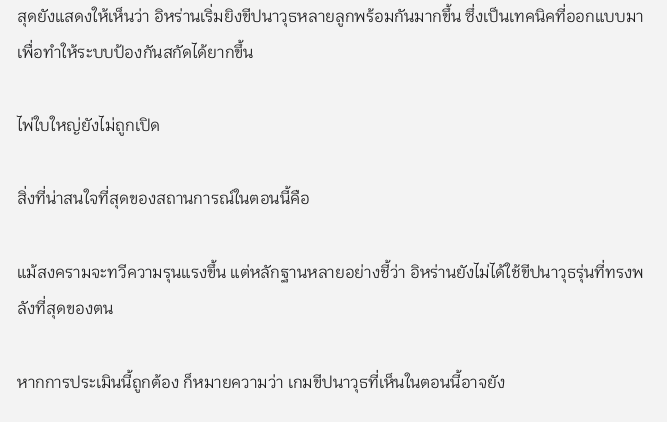สุดยังแสดงให้เห็นว่า อิหร่านเริ่มยิงขีปนาวุธหลายลูกพร้อมกันมากขึ้น ซึ่งเป็นเทคนิคที่ออกแบบมาเพื่อทำให้ระบบป้องกันสกัดได้ยากขึ้น

ไพ่ใบใหญ่ยังไม่ถูกเปิด

สิ่งที่น่าสนใจที่สุดของสถานการณ์ในตอนนี้คือ

แม้สงครามจะทวีความรุนแรงขึ้น แต่หลักฐานหลายอย่างชี้ว่า อิหร่านยังไม่ได้ใช้ขีปนาวุธรุ่นที่ทรงพลังที่สุดของตน

หากการประเมินนี้ถูกต้อง ก็หมายความว่า เกมขีปนาวุธที่เห็นในตอนนี้อาจยัง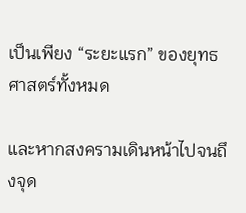เป็นเพียง “ระยะแรก” ของยุทธศาสตร์ทั้งหมด

และหากสงครามเดินหน้าไปจนถึงจุด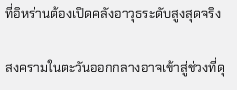ที่อิหร่านต้องเปิดคลังอาวุธระดับสูงสุดจริง

สงครามในตะวันออกกลางอาจเข้าสู่ช่วงที่ดุ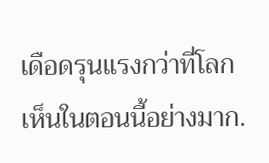เดือดรุนแรงกว่าที่โลกเห็นในตอนนี้อย่างมาก.